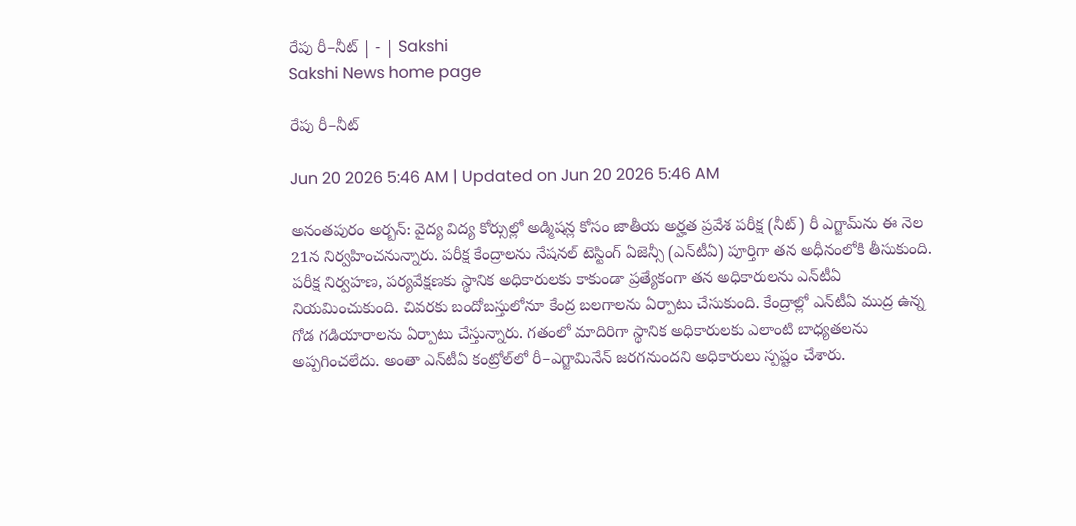రేపు రీ–నీట్‌ | - | Sakshi
Sakshi News home page

రేపు రీ–నీట్‌

Jun 20 2026 5:46 AM | Updated on Jun 20 2026 5:46 AM

అనంతపురం అర్బన్‌: వైద్య విద్య కోర్సుల్లో అడ్మిషన్ల కోసం జాతీయ అర్హత ప్రవేశ పరీక్ష (నీట్‌) రీ ఎగ్జామ్‌ను ఈ నెల 21న నిర్వహించనున్నారు. పరీక్ష కేంద్రాలను నేషనల్‌ టెస్టింగ్‌ ఏజెన్సీ (ఎన్‌టీఏ) పూర్తిగా తన అధీనంలోకి తీసుకుంది. పరీక్ష నిర్వహణ, పర్యవేక్షణకు స్థానిక అధికారులకు కాకుండా ప్రత్యేకంగా తన అధికారులను ఎన్‌టీఏ నియమించుకుంది. చివరకు బందోబస్తులోనూ కేంద్ర బలగాలను ఏర్పాటు చేసుకుంది. కేంద్రాల్లో ఎన్‌టీఏ ముద్ర ఉన్న గోడ గడియారాలను ఏర్పాటు చేస్తున్నారు. గతంలో మాదిరిగా స్థానిక అధికారులకు ఎలాంటి బాధ్యతలను అప్పగించలేదు. అంతా ఎన్‌టీఏ కంట్రోల్‌లో రీ–ఎగ్జామినేన్‌ జరగనుందని అధికారులు స్పష్టం చేశారు.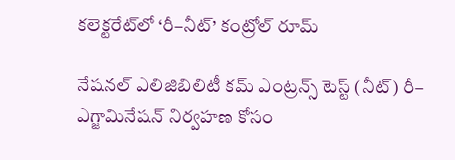కలెక్టరేట్‌లో ‘రీ–నీట్‌’ కంట్రోల్‌ రూమ్‌

నేషనల్‌ ఎలిజిబిలిటీ కమ్‌ ఎంట్రన్స్‌ టెస్ట్‌ (నీట్‌) రీ– ఎగ్జామినేషన్‌ నిర్వహణ కోసం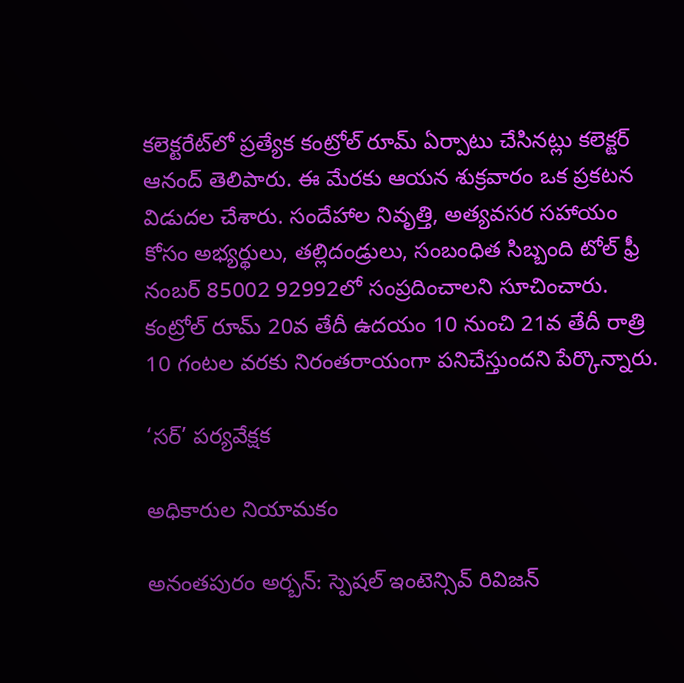కలెక్టరేట్‌లో ప్రత్యేక కంట్రోల్‌ రూమ్‌ ఏర్పాటు చేసినట్లు కలెక్టర్‌ ఆనంద్‌ తెలిపారు. ఈ మేరకు ఆయన శుక్రవారం ఒక ప్రకటన విడుదల చేశారు. సందేహాల నివృత్తి, అత్యవసర సహాయం కోసం అభ్యర్థులు, తల్లిదండ్రులు, సంబంధిత సిబ్బంది టోల్‌ ఫ్రీ నంబర్‌ 85002 92992లో సంప్రదించాలని సూచించారు. కంట్రోల్‌ రూమ్‌ 20వ తేదీ ఉదయం 10 నుంచి 21వ తేదీ రాత్రి 10 గంటల వరకు నిరంతరాయంగా పనిచేస్తుందని పేర్కొన్నారు.

‘సర్‌’ పర్యవేక్షక

అధికారుల నియామకం

అనంతపురం అర్బన్‌: స్పెషల్‌ ఇంటెన్సివ్‌ రివిజన్‌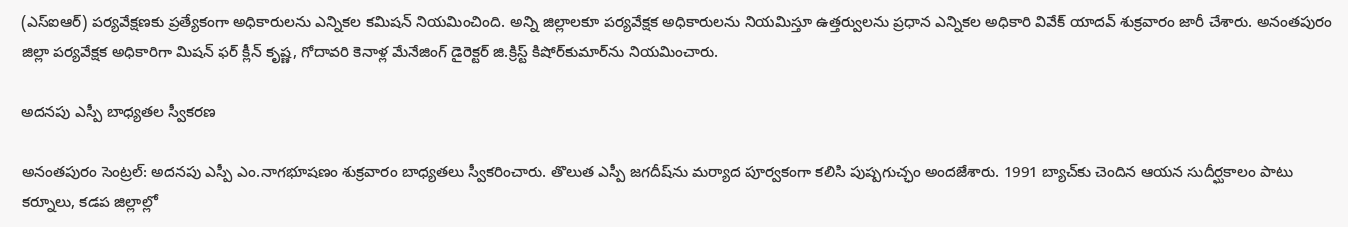(ఎస్‌ఐఆర్‌) పర్యవేక్షణకు ప్రత్యేకంగా అధికారులను ఎన్నికల కమిషన్‌ నియమించింది. అన్ని జిల్లాలకూ పర్యవేక్షక అధికారులను నియమిస్తూ ఉత్తర్వులను ప్రధాన ఎన్నికల అధికారి వివేక్‌ యాదవ్‌ శుక్రవారం జారీ చేశారు. అనంతపురం జిల్లా పర్యవేక్షక అధికారిగా మిషన్‌ ఫర్‌ క్లీన్‌ కృష్ణ, గోదావరి కెనాళ్ల మేనేజింగ్‌ డైరెక్టర్‌ జి.క్రిస్ట్‌ కిషోర్‌కుమార్‌ను నియమించారు.

అదనపు ఎస్పీ బాధ్యతల స్వీకరణ

అనంతపురం సెంట్రల్‌: అదనపు ఎస్పీ ఎం.నాగభూషణం శుక్రవారం బాధ్యతలు స్వీకరించారు. తొలుత ఎస్పీ జగదీష్‌ను మర్యాద పూర్వకంగా కలిసి పుష్పగుచ్ఛం అందజేశారు. 1991 బ్యాచ్‌కు చెందిన ఆయన సుదీర్ఘకాలం పాటు కర్నూలు, కడప జిల్లాల్లో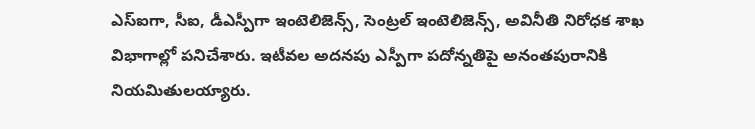ఎస్‌ఐగా, సీఐ, డీఎస్పీగా ఇంటెలిజెన్స్‌, సెంట్రల్‌ ఇంటెలిజెన్స్‌, అవినీతి నిరోధక శాఖ విభాగాల్లో పనిచేశారు. ఇటీవల అదనపు ఎస్పీగా పదోన్నతిపై అనంతపురానికి నియమితులయ్యారు.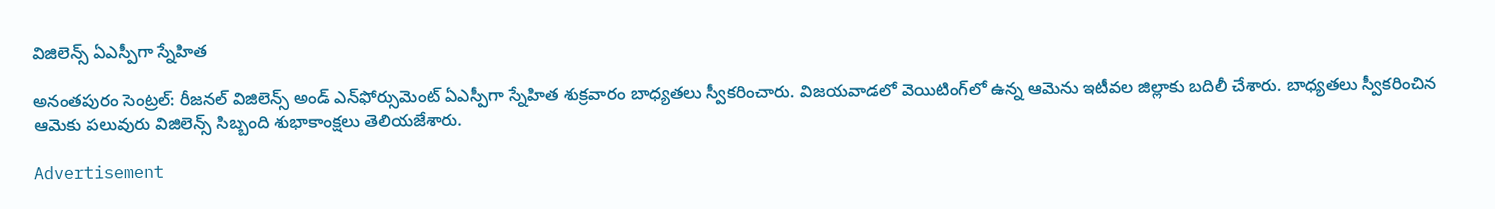విజిలెన్స్‌ ఏఎస్పీగా స్నేహిత

అనంతపురం సెంట్రల్‌: రీజనల్‌ విజిలెన్స్‌ అండ్‌ ఎన్‌ఫోర్సుమెంట్‌ ఏఎస్పీగా స్నేహిత శుక్రవారం బాధ్యతలు స్వీకరించారు. విజయవాడలో వెయిటింగ్‌లో ఉన్న ఆమెను ఇటీవల జిల్లాకు బదిలీ చేశారు. బాధ్యతలు స్వీకరించిన ఆమెకు పలువురు విజిలెన్స్‌ సిబ్బంది శుభాకాంక్షలు తెలియజేశారు.

Advertisement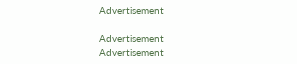Advertisement

Advertisement
Advertisement